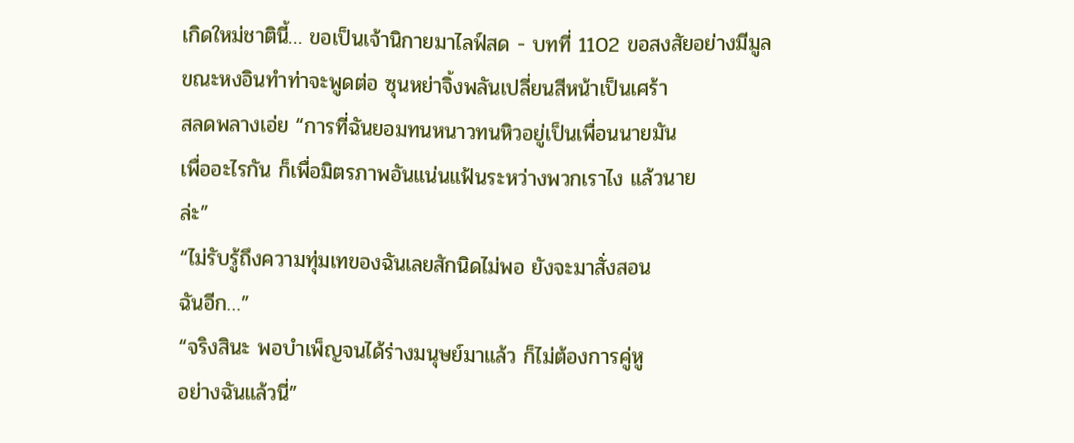เกิดใหม่ชาตินี้… ขอเป็นเจ้านิกายมาไลฟ์สด - บทที่ 1102 ขอสงสัยอย่างมีมูล
ขณะหงอินทำท่าจะพูดต่อ ซุนหย่าจิ้งพลันเปลี่ยนสีหน้าเป็นเศร้า
สลดพลางเอ่ย “การที่ฉันยอมทนหนาวทนหิวอยู่เป็นเพื่อนนายมัน
เพื่ออะไรกัน ก็เพื่อมิตรภาพอันแน่นแฟ้นระหว่างพวกเราไง แล้วนาย
ล่ะ”
“ไม่รับรู้ถึงความทุ่มเทของฉันเลยสักนิดไม่พอ ยังจะมาสั่งสอน
ฉันอีก…”
“จริงสินะ พอบำเพ็ญจนได้ร่างมนุษย์มาแล้ว ก็ไม่ต้องการคู่หู
อย่างฉันแล้วนี่”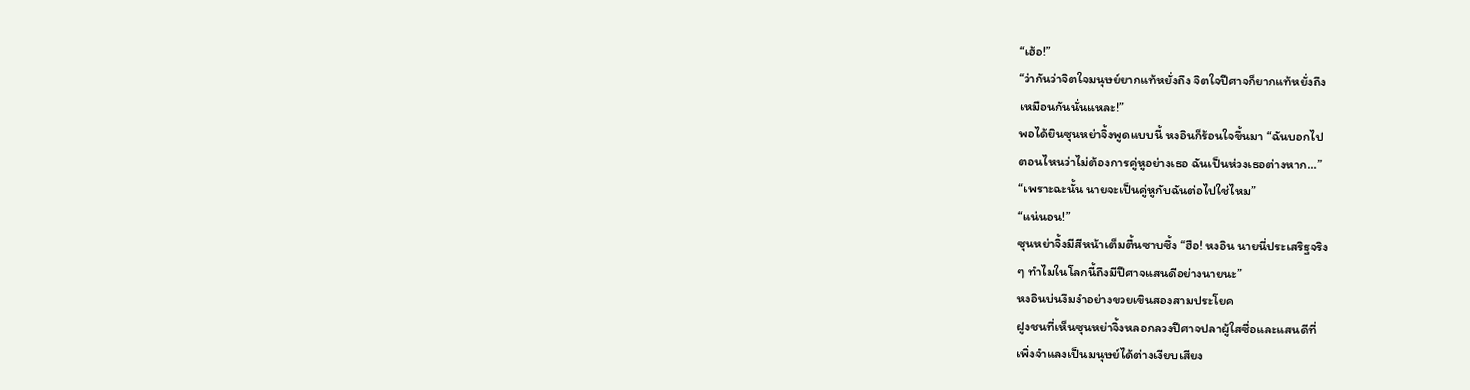“เฮ้อ!”
“ว่ากันว่าจิตใจมนุษย์ยากแท้หยั่งถึง จิตใจปีศาจก็ยากแท้หยั่งถึง
เหมือนกันนั่นแหละ!”
พอได้ยินซุนหย่าจิ้งพูดแบบนี้ หงอินก็ร้อนใจขึ้นมา “ฉันบอกไป
ตอนไหนว่าไม่ต้องการคู่หูอย่างเธอ ฉันเป็นห่วงเธอต่างหาก…”
“เพราะฉะนั้น นายจะเป็นคู่หูกับฉันต่อไปใช่ไหม”
“แน่นอน!”
ซุนหย่าจิ้งมีสีหน้าเต็มตื้นซาบซึ้ง “ฮือ! หงอิน นายนี่ประเสริฐจริง
ๆ ทำไมในโลกนี้ถึงมีปีศาจแสนดีอย่างนายนะ”
หงอินบ่นงึมงำอย่างขวยเขินสองสามประโยค
ฝูงชนที่เห็นซุนหย่าจิ้งหลอกลวงปีศาจปลาผู้ใสซื่อและแสนดีที่
เพิ่งจำแลงเป็นมนุษย์ได้ต่างเงียบเสียง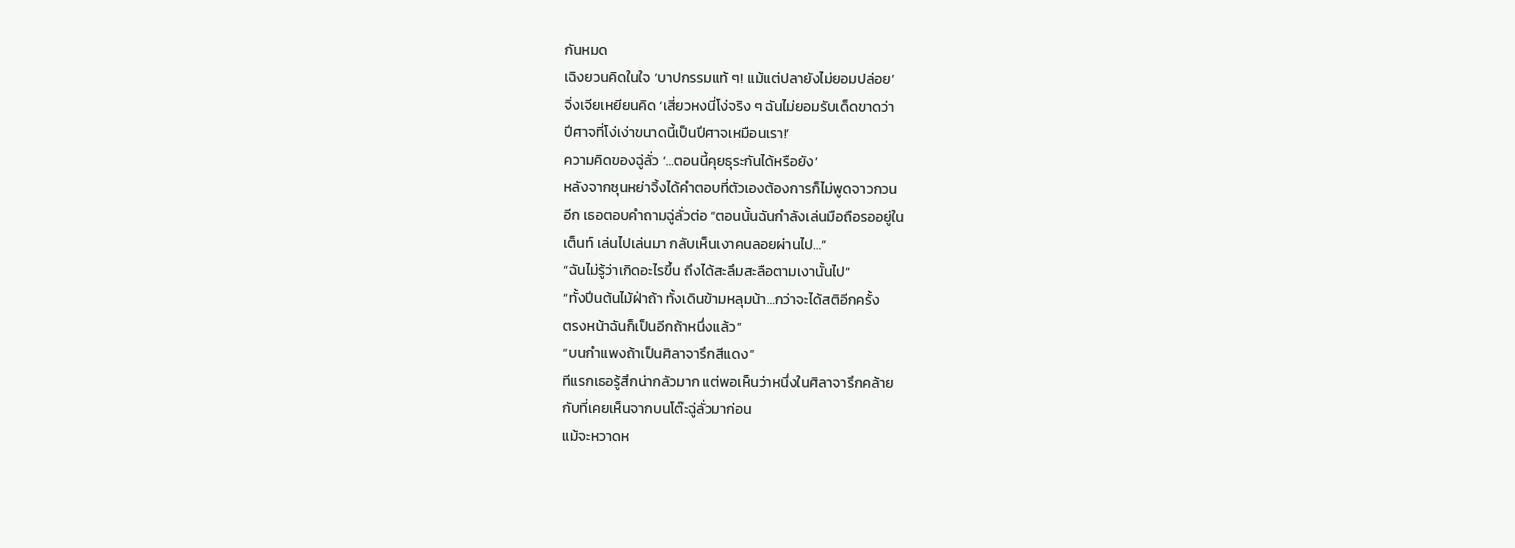กันหมด
เฉิงยวนคิดในใจ ‘บาปกรรมแท้ ๆ! แม้แต่ปลายังไม่ยอมปล่อย’
จิ่งเจียเหยียนคิด ‘เสี่ยวหงนี่โง่จริง ๆ ฉันไม่ยอมรับเด็ดขาดว่า
ปีศาจที่โง่เง่าขนาดนี้เป็นปีศาจเหมือนเรา!’
ความคิดของฉู่ลั่ว ‘…ตอนนี้คุยธุระกันได้หรือยัง’
หลังจากซุนหย่าจิ้งได้คำตอบที่ตัวเองต้องการก็ไม่พูดจาวกวน
อีก เธอตอบคำถามฉู่ลั่วต่อ “ตอนนั้นฉันกำลังเล่นมือถือรออยู่ใน
เต็นท์ เล่นไปเล่นมา กลับเห็นเงาคนลอยผ่านไป…”
“ฉันไม่รู้ว่าเกิดอะไรขึ้น ถึงได้สะลึมสะลือตามเงานั้นไป”
“ทั้งปีนต้นไม้ฝ่าถ้า ทั้งเดินข้ามหลุมน้า…กว่าจะได้สติอีกครั้ง
ตรงหน้าฉันก็เป็นอีกถ้าหนึ่งแล้ว”
“บนกำแพงถ้าเป็นศิลาจารึกสีแดง”
ทีแรกเธอรู้สึกน่ากลัวมาก แต่พอเห็นว่าหนึ่งในศิลาจารึกคล้าย
กับที่เคยเห็นจากบนโต๊ะฉู่ลั่วมาก่อน
แม้จะหวาดห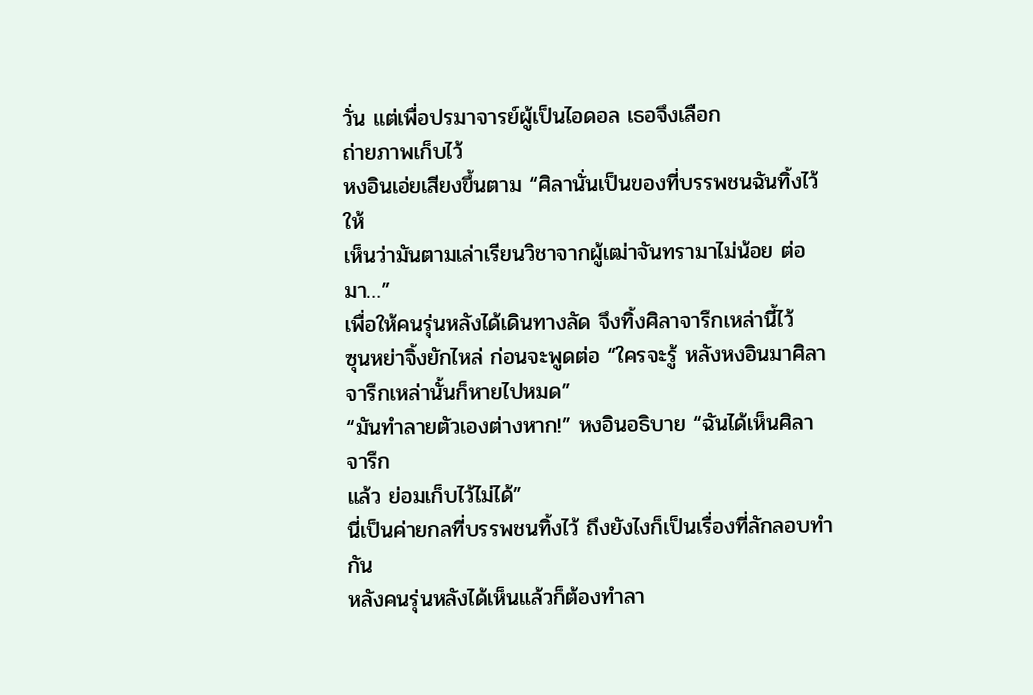วั่น แต่เพื่อปรมาจารย์ผู้เป็นไอดอล เธอจึงเลือก
ถ่ายภาพเก็บไว้
หงอินเอ่ยเสียงขึ้นตาม “ศิลานั่นเป็นของที่บรรพชนฉันทิ้งไว้ให้
เห็นว่ามันตามเล่าเรียนวิชาจากผู้เฒ่าจันทรามาไม่น้อย ต่อมา…”
เพื่อให้คนรุ่นหลังได้เดินทางลัด จึงทิ้งศิลาจารึกเหล่านี้ไว้
ซุนหย่าจิ้งยักไหล่ ก่อนจะพูดต่อ “ใครจะรู้ หลังหงอินมาศิลา
จารึกเหล่านั้นก็หายไปหมด”
“มันทำลายตัวเองต่างหาก!” หงอินอธิบาย “ฉันได้เห็นศิลาจารึก
แล้ว ย่อมเก็บไว้ไม่ได้”
นี่เป็นค่ายกลที่บรรพชนทิ้งไว้ ถึงยังไงก็เป็นเรื่องที่ลักลอบทำกัน
หลังคนรุ่นหลังได้เห็นแล้วก็ต้องทำลา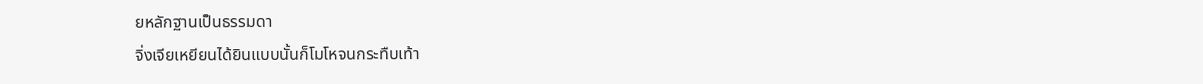ยหลักฐานเป็นธรรมดา
จิ่งเจียเหยียนได้ยินแบบนั้นก็โมโหจนกระทืบเท้า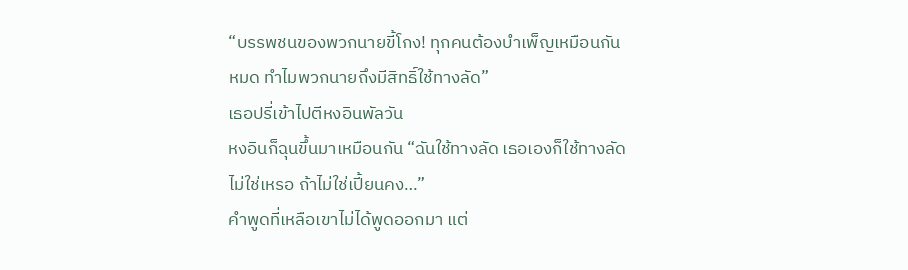“บรรพชนของพวกนายขี้โกง! ทุกคนต้องบำเพ็ญเหมือนกัน
หมด ทำไมพวกนายถึงมีสิทธิ์ใช้ทางลัด”
เธอปรี่เข้าไปตีหงอินพัลวัน
หงอินก็ฉุนขึ้นมาเหมือนกัน “ฉันใช้ทางลัด เธอเองก็ใช้ทางลัด
ไม่ใช่เหรอ ถ้าไม่ใช่เปี้ยนคง…”
คำพูดที่เหลือเขาไม่ได้พูดออกมา แต่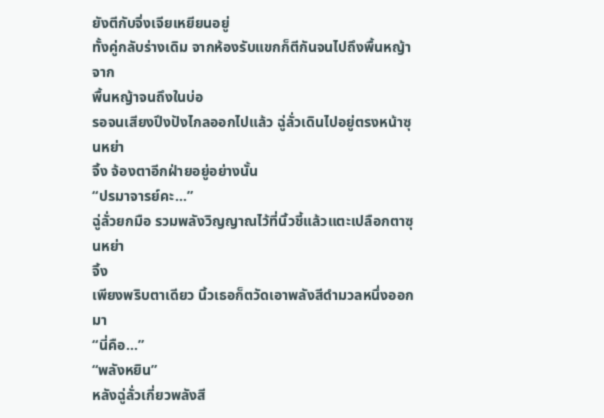ยังตีกับจิ่งเจียเหยียนอยู่
ทั้งคู่กลับร่างเดิม จากห้องรับแขกก็ตีกันจนไปถึงพื้นหญ้า จาก
พื้นหญ้าจนถึงในบ่อ
รอจนเสียงปึงปังไกลออกไปแล้ว ฉู่ลั่วเดินไปอยู่ตรงหน้าซุนหย่า
จิ้ง จ้องตาอีกฝ่ายอยู่อย่างนั้น
“ปรมาจารย์คะ…”
ฉู่ลั่วยกมือ รวมพลังวิญญาณไว้ที่นิ้วชี้แล้วแตะเปลือกตาซุนหย่า
จิ้ง
เพียงพริบตาเดียว นิ้วเธอก็ตวัดเอาพลังสีดำมวลหนึ่งออกมา
“นี่คือ…”
“พลังหยิน”
หลังฉู่ลั่วเกี่ยวพลังสี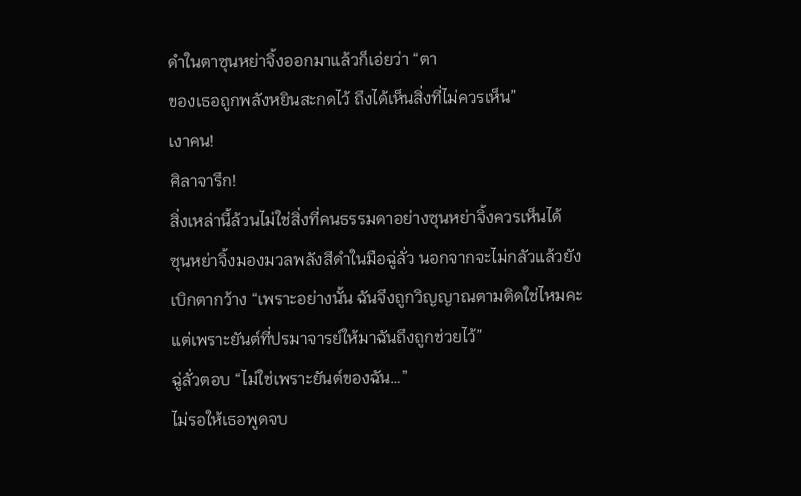ดำในตาซุนหย่าจิ้งออกมาแล้วก็เอ่ยว่า “ตา
ของเธอถูกพลังหยินสะกดไว้ ถึงได้เห็นสิ่งที่ไม่ควรเห็น”
เงาคน!
ศิลาจารึก!
สิ่งเหล่านี้ล้วนไม่ใช่สิ่งที่คนธรรมดาอย่างซุนหย่าจิ้งควรเห็นได้
ซุนหย่าจิ้งมองมวลพลังสีดำในมือฉู่ลั่ว นอกจากจะไม่กลัวแล้วยัง
เบิกตากว้าง “เพราะอย่างนั้น ฉันจึงถูกวิญญาณตามติดใช่ไหมคะ
แต่เพราะยันต์ที่ปรมาจารย์ให้มาฉันถึงถูกช่วยไว้”
ฉู่ลั่วตอบ “ไม่ใช่เพราะยันต์ของฉัน…”
ไม่รอให้เธอพูดจบ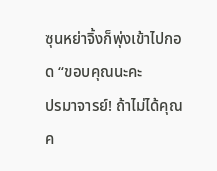ซุนหย่าจิ้งก็พุ่งเข้าไปกอด “ขอบคุณนะคะ
ปรมาจารย์! ถ้าไม่ได้คุณ ค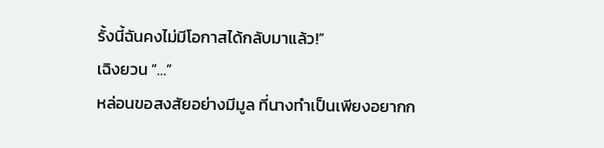รั้งนี้ฉันคงไม่มีโอกาสได้กลับมาแล้ว!”
เฉิงยวน “…”
หล่อนขอสงสัยอย่างมีมูล ที่นางทำเป็นเพียงอยากก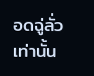อดฉู่ลั่ว
เท่านั้น